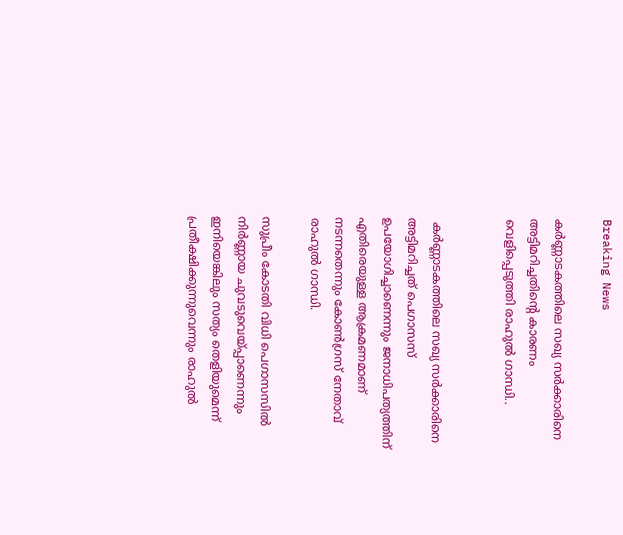Breaking News

കര്‍ണ്ണാടകത്തിലെ സഖ്യ സര്‍ക്കാരിനെ അട്ടിമറിച്ചതിൻ്റെ കാരണം വെളിപ്പെടുത്തി രാഹുല്‍ ഗാന്ധി..


 കര്‍ണ്ണാടകത്തിലെ സഖ്യ സര്‍ക്കാരിനെ അട്ടിമറിച്ചത് പെഗാസസ് ഉപയോഗിച്ചാണെന്നും ജനാധിപത്യത്തിന് എതിരെയുള്ള ആക്രമണമാണ് നടന്നതെന്നും കോണ്‍ഗ്രസ് നേതാവ് രാഹുല്‍ ഗാന്ധി.

സുപ്രീം കോടതി വിധി പെഗാസസില്‍ നിര്‍ണ്ണായ ചുവടുവെയ്പ്പാണെന്നും ഇനിയെങ്കിലും സത്യം തെളിയുമെന്ന് പ്രതീക്ഷിക്കുന്നുവെന്നും രാഹുല്‍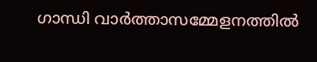ഗാന്ധി വാര്‍ത്താസമ്മേളനത്തില്‍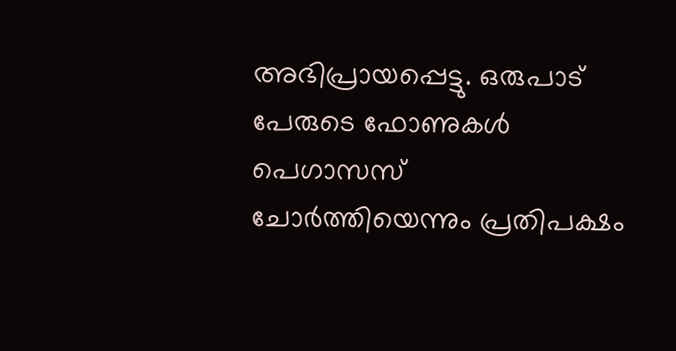അഭിപ്രായപ്പെട്ടു. ഒരുപാട് പേരുടെ ഫോണുകള്‍ പെഗാസസ് ചോര്‍ത്തിയെന്നും പ്രതിപക്ഷം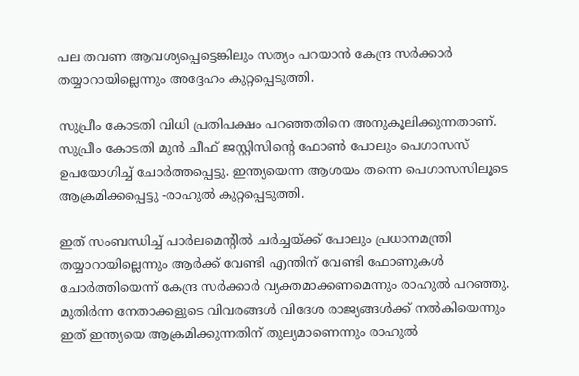പല തവണ ആവശ്യപ്പെട്ടെങ്കിലും സത്യം പറയാന്‍ കേന്ദ്ര സര്‍ക്കാര്‍ തയ്യാറായില്ലെന്നും അദ്ദേഹം കുറ്റപ്പെടുത്തി.

സുപ്രീം കോടതി വിധി പ്രതിപക്ഷം പറഞ്ഞതിനെ അനുകൂലിക്കുന്നതാണ്. സുപ്രീം കോടതി മുന്‍ ചീഫ് ജസ്റ്റിസിന്റെ ഫോണ്‍ പോലും പെഗാസസ് ഉപയോഗിച്ച്‌ ചോര്‍ത്തപ്പെട്ടു. ഇന്ത്യയെന്ന ആശയം തന്നെ പെഗാസസിലൂടെ ആക്രമിക്കപ്പെട്ടു -രാഹുല്‍ കുറ്റപ്പെടുത്തി.

ഇത് സംബന്ധിച്ച്‌ പാര്‍ലമെന്റില്‍ ചര്‍ച്ചയ്ക്ക് പോലും പ്രധാനമന്ത്രി തയ്യാറായില്ലെന്നും ആര്‍ക്ക് വേണ്ടി എന്തിന് വേണ്ടി ഫോണുകള്‍ ചോര്‍ത്തിയെന്ന് കേന്ദ്ര സര്‍ക്കാര്‍ വ്യക്തമാക്കണമെന്നും രാഹുല്‍ പറഞ്ഞു. മുതിര്‍ന്ന നേതാക്കളുടെ വിവരങ്ങള്‍ വിദേശ രാജ്യങ്ങള്‍ക്ക് നല്‍കിയെന്നും ഇത് ഇന്ത്യയെ ആക്രമിക്കുന്നതിന് തുല്യമാണെന്നും രാഹുല്‍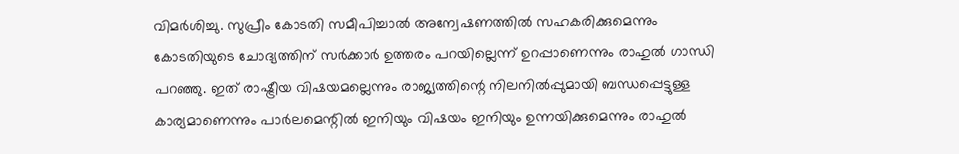വിമര്‍ശിച്ചു. സുപ്രീം കോടതി സമീപിച്ചാല്‍ അന്വേഷണത്തില്‍ സഹകരിക്കുമെന്നും കോടതിയുടെ ചോദ്യത്തിന് സര്‍ക്കാര്‍ ഉത്തരം പറയില്ലെന്ന് ഉറപ്പാണെന്നും രാഹുല്‍ ഗാന്ധി പറഞ്ഞു. ഇത് രാഷ്ട്രീയ വിഷയമല്ലെന്നും രാജ്യത്തിന്റെ നിലനില്‍പ്പുമായി ബന്ധപ്പെട്ടുള്ള കാര്യമാണെന്നും പാര്‍ലമെന്റില്‍ ഇനിയും വിഷയം ഇനിയും ഉന്നയിക്കുമെന്നും രാഹുല്‍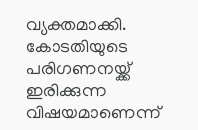വ്യക്തമാക്കി. കോടതിയുടെ പരിഗണനയ്ക്ക് ഇരിക്കുന്ന വിഷയമാണെന്ന്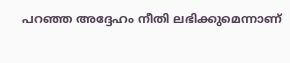പറഞ്ഞ അദ്ദേഹം നീതി ലഭിക്കുമെന്നാണ്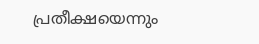പ്രതീക്ഷയെന്നും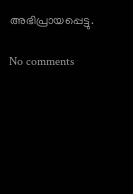അഭിപ്രായപ്പെട്ടു.

No comments